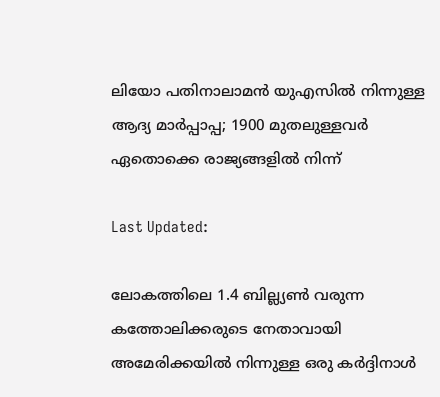ലിയോ പതിനാലാമന്‍ യുഎസില്‍ നിന്നുള്ള ആദ്യ മാര്‍പ്പാപ്പ; 1900 മുതലുള്ളവര്‍ ഏതൊക്കെ രാജ്യങ്ങളില്‍ നിന്ന്

Last Updated:

ലോകത്തിലെ 1.4 ബില്ല്യണ്‍ വരുന്ന കത്തോലിക്കരുടെ നേതാവായി അമേരിക്കയില്‍ നിന്നുള്ള ഒരു കര്‍ദ്ദിനാള്‍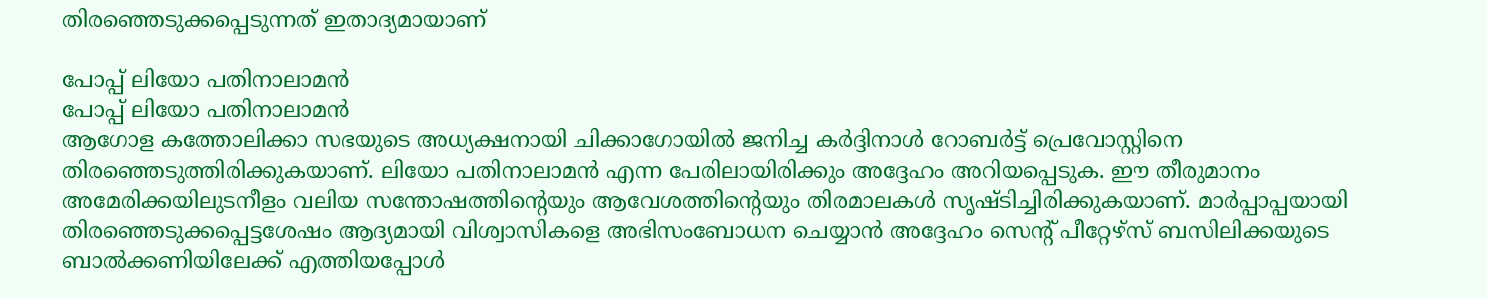തിരഞ്ഞെടുക്കപ്പെടുന്നത് ഇതാദ്യമായാണ്

പോപ്പ് ലിയോ പതിനാലാമൻ
പോപ്പ് ലിയോ പതിനാലാമൻ
ആഗോള കത്തോലിക്കാ സഭയുടെ അധ്യക്ഷനായി ചിക്കാഗോയില്‍ ജനിച്ച കര്‍ദ്ദിനാള്‍ റോബര്‍ട്ട് പ്രെവോസ്റ്റിനെ തിരഞ്ഞെടുത്തിരിക്കുകയാണ്. ലിയോ പതിനാലാമന്‍ എന്ന പേരിലായിരിക്കും അദ്ദേഹം അറിയപ്പെടുക. ഈ തീരുമാനം അമേരിക്കയിലുടനീളം വലിയ സന്തോഷത്തിന്റെയും ആവേശത്തിന്റെയും തിരമാലകള്‍ സൃഷ്ടിച്ചിരിക്കുകയാണ്. മാര്‍പ്പാപ്പയായി തിരഞ്ഞെടുക്കപ്പെട്ടശേഷം ആദ്യമായി വിശ്വാസികളെ അഭിസംബോധന ചെയ്യാന്‍ അദ്ദേഹം സെന്റ് പീറ്റേഴ്‌സ് ബസിലിക്കയുടെ ബാല്‍ക്കണിയിലേക്ക് എത്തിയപ്പോള്‍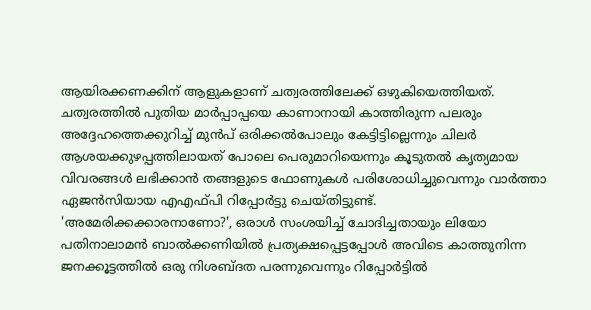ആയിരക്കണക്കിന് ആളുകളാണ് ചത്വരത്തിലേക്ക് ഒഴുകിയെത്തിയത്.
ചത്വരത്തില്‍ പുതിയ മാര്‍പ്പാപ്പയെ കാണാനായി കാത്തിരുന്ന പലരും അദ്ദേഹത്തെക്കുറിച്ച് മുന്‍പ് ഒരിക്കല്‍പോലും കേട്ടിട്ടില്ലെന്നും ചിലര്‍ ആശയക്കുഴപ്പത്തിലായത് പോലെ പെരുമാറിയെന്നും കൂടുതല്‍ കൃത്യമായ വിവരങ്ങള്‍ ലഭിക്കാന്‍ തങ്ങളുടെ ഫോണുകള്‍ പരിശോധിച്ചുവെന്നും വാര്‍ത്താ ഏജന്‍സിയായ എഎഫ്പി റിപ്പോര്‍ട്ടു ചെയ്തിട്ടുണ്ട്.
'അമേരിക്കക്കാരനാണോ?', ഒരാള്‍ സംശയിച്ച് ചോദിച്ചതായും ലിയോ പതിനാലാമന്‍ ബാല്‍ക്കണിയില്‍ പ്രത്യക്ഷപ്പെട്ടപ്പോള്‍ അവിടെ കാത്തുനിന്ന ജനക്കൂട്ടത്തില്‍ ഒരു നിശബ്ദത പരന്നുവെന്നും റിപ്പോര്‍ട്ടില്‍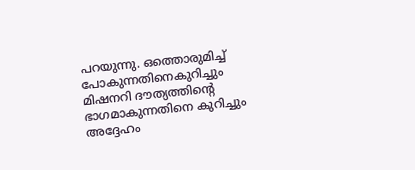പറയുന്നു. ഒത്തൊരുമിച്ച് പോകുന്നതിനെകുറിച്ചും മിഷനറി ദൗത്യത്തിന്റെ ഭാഗമാകുന്നതിനെ കുറിച്ചും അദ്ദേഹം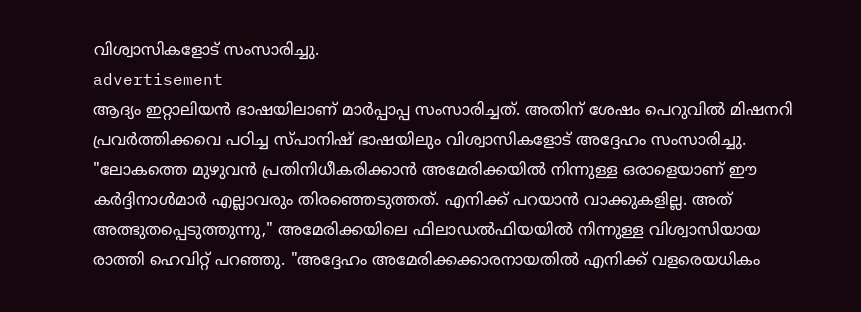വിശ്വാസികളോട് സംസാരിച്ചു.
advertisement
ആദ്യം ഇറ്റാലിയന്‍ ഭാഷയിലാണ് മാര്‍പ്പാപ്പ സംസാരിച്ചത്. അതിന് ശേഷം പെറുവില്‍ മിഷനറി പ്രവർത്തിക്കവെ പഠിച്ച സ്പാനിഷ് ഭാഷയിലും വിശ്വാസികളോട് അദ്ദേഹം സംസാരിച്ചു.
"ലോകത്തെ മുഴുവന്‍ പ്രതിനിധീകരിക്കാന്‍ അമേരിക്കയില്‍ നിന്നുള്ള ഒരാളെയാണ് ഈ കര്‍ദ്ദിനാള്‍മാര്‍ എല്ലാവരും തിരഞ്ഞെടുത്തത്. എനിക്ക് പറയാന്‍ വാക്കുകളില്ല. അത് അത്ഭുതപ്പെടുത്തുന്നു," അമേരിക്കയിലെ ഫിലാഡല്‍ഫിയയില്‍ നിന്നുള്ള വിശ്വാസിയായ രാത്തി ഹെവിറ്റ് പറഞ്ഞു. "അദ്ദേഹം അമേരിക്കക്കാരനായതില്‍ എനിക്ക് വളരെയധികം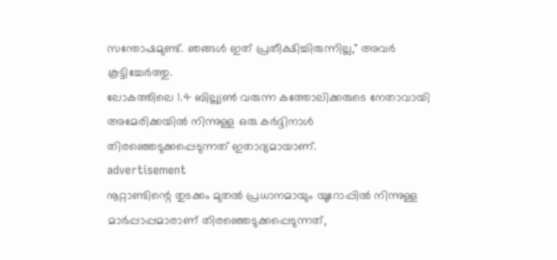സന്തോഷമുണ്ട്. ഞങ്ങള്‍ ഇത് പ്രതീക്ഷിച്ചിരുന്നില്ല," അവര്‍ കൂട്ടിച്ചേര്‍ത്തു.
ലോകത്തിലെ 1.4 ബില്ല്യണ്‍ വരുന്ന കത്തോലിക്കരുടെ നേതാവായി അമേരിക്കയില്‍ നിന്നുള്ള ഒരു കര്‍ദ്ദിനാള്‍ തിരഞ്ഞെടുക്കപ്പെടുന്നത് ഇതാദ്യമായാണ്.
advertisement
നൂറ്റാണ്ടിന്റെ തുടക്കം മുതല്‍ പ്രധാനമായും യൂറോപ്പില്‍ നിന്നുള്ള മാര്‍പ്പാപ്പമാരാണ് തിരഞ്ഞെടുക്കപ്പെടുന്നത്,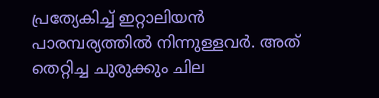പ്രത്യേകിച്ച് ഇറ്റാലിയന്‍ പാരമ്പര്യത്തില്‍ നിന്നുള്ളവര്‍. അത് തെറ്റിച്ച ചുരുക്കും ചില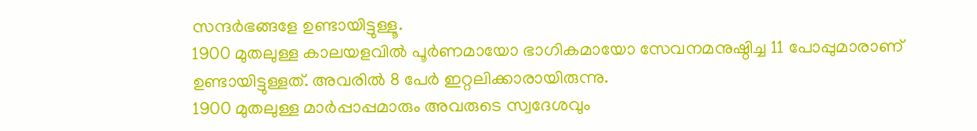സന്ദര്‍ഭങ്ങളേ ഉണ്ടായിട്ടുള്ളൂ.
1900 മുതലുള്ള കാലയളവില്‍ പൂര്‍ണമായോ ഭാഗികമായോ സേവനമനുഷ്ഠിച്ച 11 പോപ്പുമാരാണ് ഉണ്ടായിട്ടുള്ളത്. അവരില്‍ 8 പേര്‍ ഇറ്റലിക്കാരായിരുന്നു.
1900 മുതലുള്ള മാര്‍പ്പാപ്പമാരും അവരുടെ സ്വദേശവും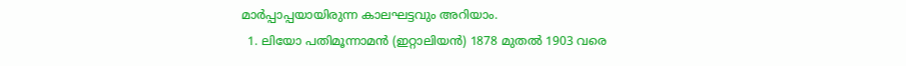മാര്‍പ്പാപ്പയായിരുന്ന കാലഘട്ടവും അറിയാം.
  1. ലിയോ പതിമൂന്നാമന്‍ (ഇറ്റാലിയന്‍) 1878 മുതല്‍ 1903 വരെ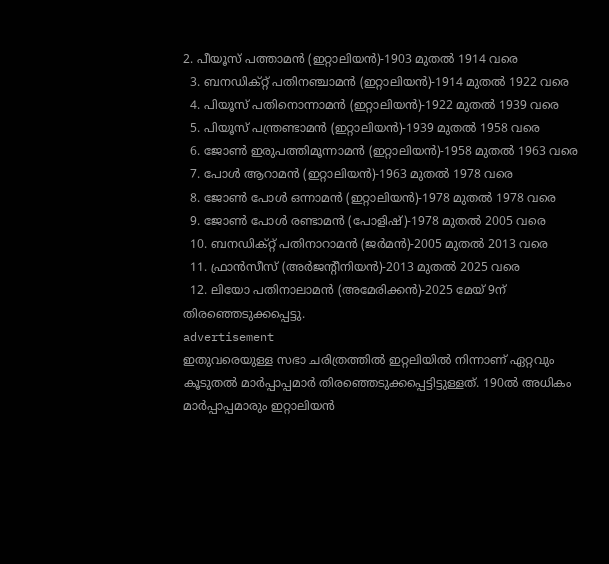2. പീയൂസ് പത്താമന്‍ (ഇറ്റാലിയന്‍)-1903 മുതല്‍ 1914 വരെ
  3. ബനഡിക്റ്റ് പതിനഞ്ചാമന്‍ (ഇറ്റാലിയന്‍)-1914 മുതല്‍ 1922 വരെ
  4. പിയൂസ് പതിനൊന്നാമന്‍ (ഇറ്റാലിയന്‍)-1922 മുതല്‍ 1939 വരെ
  5. പിയൂസ് പന്ത്രണ്ടാമന്‍ (ഇറ്റാലിയന്‍)-1939 മുതല്‍ 1958 വരെ
  6. ജോണ്‍ ഇരുപത്തിമൂന്നാമന്‍ (ഇറ്റാലിയന്‍)-1958 മുതല്‍ 1963 വരെ
  7. പോള്‍ ആറാമന്‍ (ഇറ്റാലിയന്‍)-1963 മുതല്‍ 1978 വരെ
  8. ജോണ്‍ പോള്‍ ഒന്നാമന്‍ (ഇറ്റാലിയന്‍)-1978 മുതല്‍ 1978 വരെ
  9. ജോണ്‍ പോള്‍ രണ്ടാമന്‍ (പോളിഷ്)-1978 മുതല്‍ 2005 വരെ
  10. ബനഡിക്റ്റ് പതിനാറാമന്‍ (ജര്‍മന്‍)-2005 മുതല്‍ 2013 വരെ
  11. ഫ്രാന്‍സീസ് (അര്‍ജന്റീനിയന്‍)-2013 മുതല്‍ 2025 വരെ
  12. ലിയോ പതിനാലാമന്‍ (അമേരിക്കന്‍)-2025 മേയ് 9ന് തിരഞ്ഞെടുക്കപ്പെട്ടു.
advertisement
ഇതുവരെയുള്ള സഭാ ചരിത്രത്തില്‍ ഇറ്റലിയില്‍ നിന്നാണ് ഏറ്റവും കൂടുതല്‍ മാര്‍പ്പാപ്പമാര്‍ തിരഞ്ഞെടുക്കപ്പെട്ടിട്ടുള്ളത്. 190ല്‍ അധികം മാര്‍പ്പാപ്പമാരും ഇറ്റാലിയന്‍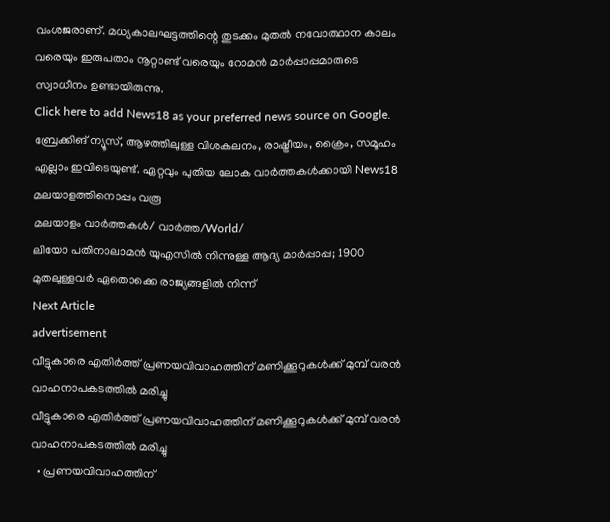വംശജരാണ്. മധ്യകാലഘട്ടത്തിന്റെ തുടക്കം മുതല്‍ നവോത്ഥാന കാലം വരെയും ഇരുപതാം നൂറ്റാണ്ട് വരെയും റോമന്‍ മാര്‍പ്പാപ്പമാരുടെ സ്വാധീനം ഉണ്ടായിരുന്നു.
Click here to add News18 as your preferred news source on Google.
ബ്രേക്കിങ് ന്യൂസ്, ആഴത്തിലുള്ള വിശകലനം, രാഷ്ട്രീയം, ക്രൈം, സമൂഹം എല്ലാം ഇവിടെയുണ്ട്. ഏറ്റവും പുതിയ ലോക വാർത്തകൾക്കായി News18 മലയാളത്തിനൊപ്പം വരൂ
മലയാളം വാർത്തകൾ/ വാർത്ത/World/
ലിയോ പതിനാലാമന്‍ യുഎസില്‍ നിന്നുള്ള ആദ്യ മാര്‍പ്പാപ്പ; 1900 മുതലുള്ളവര്‍ ഏതൊക്കെ രാജ്യങ്ങളില്‍ നിന്ന്
Next Article
advertisement
വീട്ടുകാരെ എതിർത്ത് പ്രണയവിവാഹത്തിന് മണിക്കൂറുകൾക്ക് മുമ്പ് വരൻ വാഹനാപകടത്തിൽ മരിച്ചു
വീട്ടുകാരെ എതിർത്ത് പ്രണയവിവാഹത്തിന് മണിക്കൂറുകൾക്ക് മുമ്പ് വരൻ വാഹനാപകടത്തിൽ മരിച്ചു
  • പ്രണയവിവാഹത്തിന്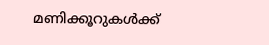മണിക്കൂറുകൾക്ക്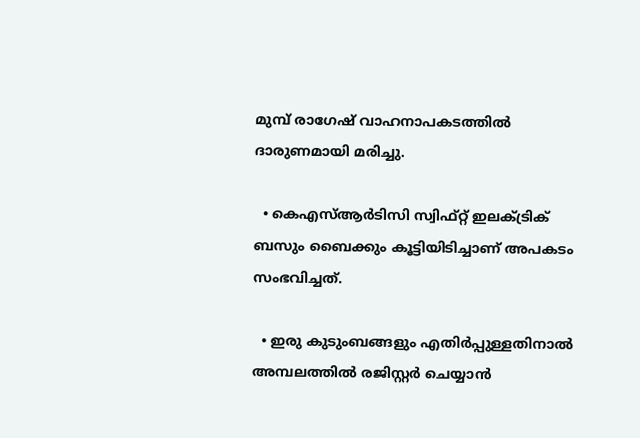മുമ്പ് രാഗേഷ് വാഹനാപകടത്തിൽ ദാരുണമായി മരിച്ചു.

  • കെഎസ്ആർടിസി സ്വിഫ്റ്റ് ഇലക്ട്രിക് ബസും ബൈക്കും കൂട്ടിയിടിച്ചാണ് അപകടം സംഭവിച്ചത്.

  • ഇരു കുടുംബങ്ങളും എതിർപ്പുള്ളതിനാൽ അമ്പലത്തിൽ രജിസ്റ്റർ ചെയ്യാൻ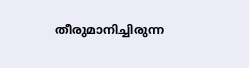തീരുമാനിച്ചിരുന്ന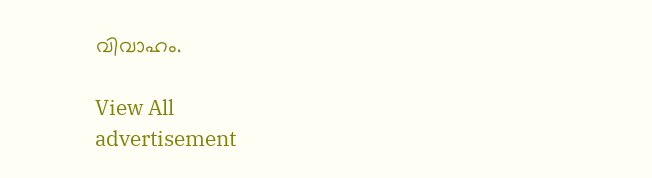വിവാഹം.

View All
advertisement